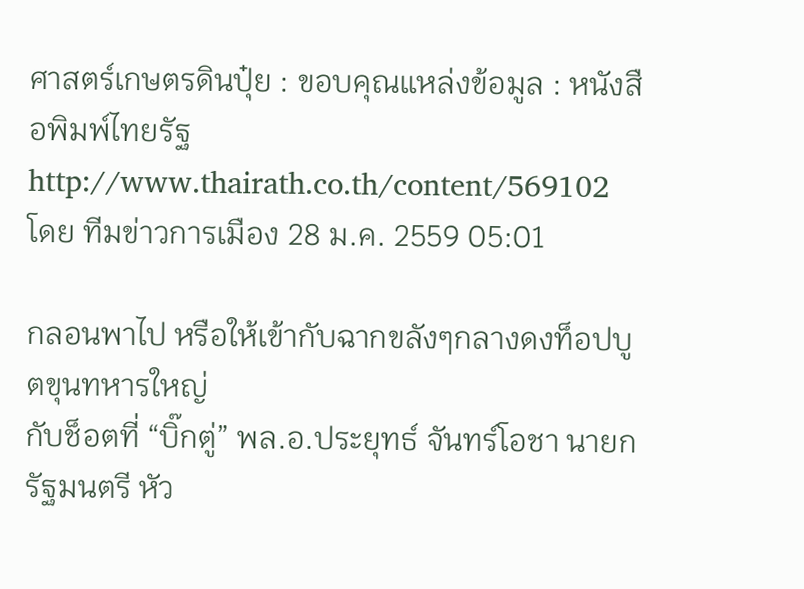ศาสตร์เกษตรดินปุ๋ย : ขอบคุณแหล่งข้อมูล : หนังสือพิมพ์ไทยรัฐ
http://www.thairath.co.th/content/569102
โดย ทีมข่าวการเมือง 28 ม.ค. 2559 05:01

กลอนพาไป หรือให้เข้ากับฉากขลังๆกลางดงท็อปบูตขุนทหารใหญ่
กับช็อตที่ “บิ๊กตู่” พล.อ.ประยุทธ์ จันทร์โอชา นายกรัฐมนตรี หัว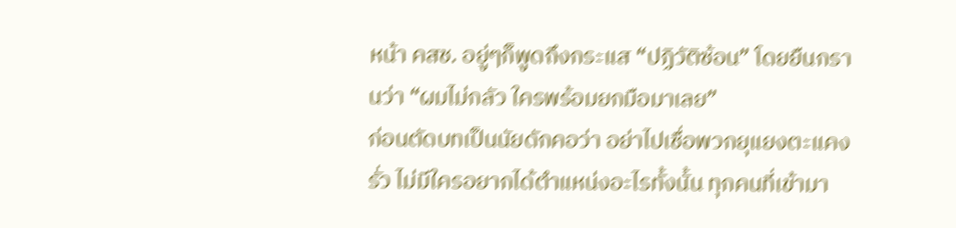หน้า คสช. อยู่ๆก็พูดถึงกระแส “ปฏิวัติซ้อน” โดยยืนกรานว่า “ผมไม่กลัว ใครพร้อมยกมือมาเลย”
ก่อนตัดบทเป็นนัยดักคอว่า อย่าไปเชื่อพวกยุแยงตะแคงรั่ว ไม่มีใครอยากได้ตำแหน่งอะไรทั้งนั้น ทุกคนที่เข้ามา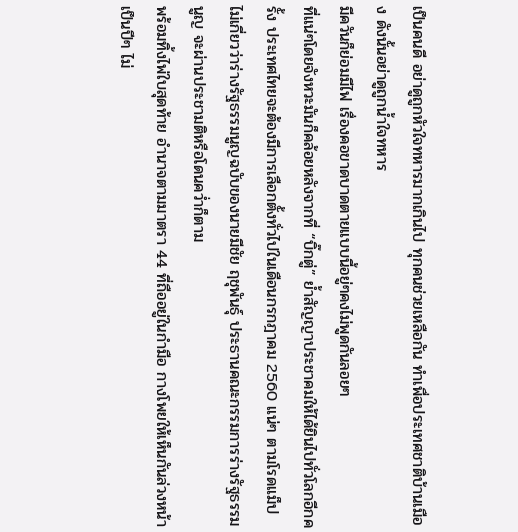เป็นคนดี อย่าดูถูกหัวใจทหารมากเกินไป ทุกคนช่วยเหลือกัน ทำเพื่อประเทศชาติบ้านเมือง ดังนั้นอย่าดูถูกน้ำใจทหาร
มีควันก็ย่อมมีไฟ เรื่องคอขาดบาดตายแบบนี้อยู่ๆคงไม่พูดกันลอยๆ
ที่แน่ๆโดยจังหวะมันก็คล้อยหลังจากที่ “บิ๊กตู่” ย้ำสัญญาประชาคมให้ได้ยินไปทั่วโลกอีกครั้ง ประเทศไทยจะต้องมีการเลือกตั้งทั่วไปในเดือนกรกฎาคม 2560 แน่ๆ ตามโรดแม็ป
ไม่เกี่ยวว่าร่างรัฐธรรมนูญฉบับของนายมีชัย ฤชุพันธุ์ ประธานคณะกรรมการร่างรัฐธรรมนูญ จะผ่านประชามติหรือโดนคว่ำก็ตาม
พร้อมทิ้งไพ่ใบสุดท้าย อำนาจตามมาตรา 44 ที่ถืออยู่ในกำมือ กางโพยให้เห็นกันล่วงหน้าเป็นปีๆ ไม่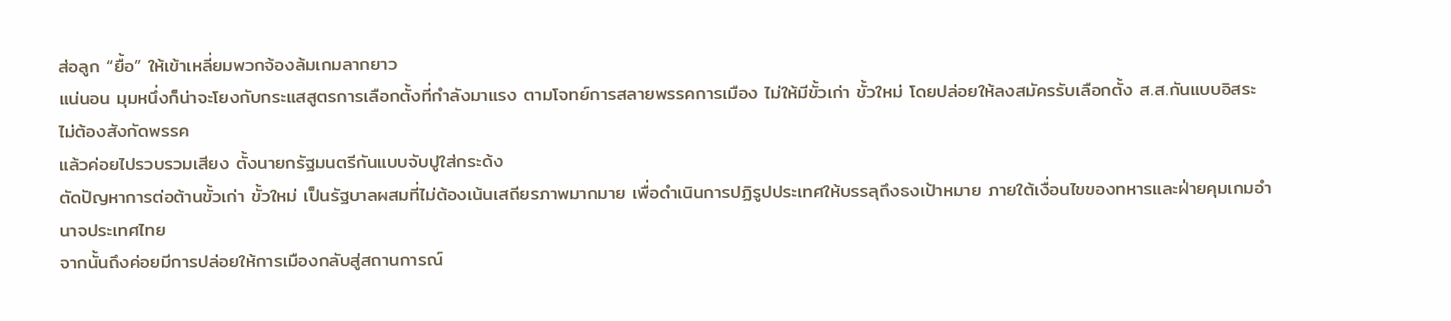ส่อลูก “ยื้อ” ให้เข้าเหลี่ยมพวกจ้องล้มเกมลากยาว
แน่นอน มุมหนึ่งก็น่าจะโยงกับกระแสสูตรการเลือกตั้งที่กำลังมาแรง ตามโจทย์การสลายพรรคการเมือง ไม่ให้มีขั้วเก่า ขั้วใหม่ โดยปล่อยให้ลงสมัครรับเลือกตั้ง ส.ส.กันแบบอิสระ ไม่ต้องสังกัดพรรค
แล้วค่อยไปรวบรวมเสียง ตั้งนายกรัฐมนตรีกันแบบจับปูใส่กระด้ง
ตัดปัญหาการต่อต้านขั้วเก่า ขั้วใหม่ เป็นรัฐบาลผสมที่ไม่ต้องเน้นเสถียรภาพมากมาย เพื่อดำเนินการปฏิรูปประเทศให้บรรลุถึงธงเป้าหมาย ภายใต้เงื่อนไขของทหารและฝ่ายคุมเกมอำนาจประเทศไทย
จากนั้นถึงค่อยมีการปล่อยให้การเมืองกลับสู่สถานการณ์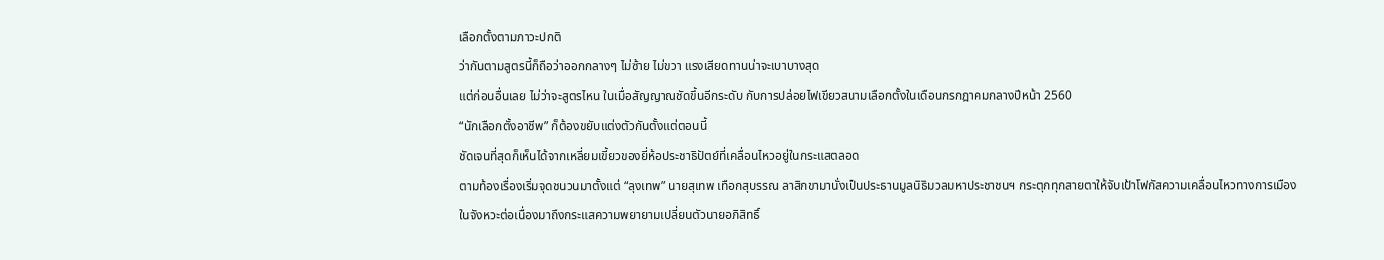เลือกตั้งตามภาวะปกติ
ว่ากันตามสูตรนี้ก็ถือว่าออกกลางๆ ไม่ซ้าย ไม่ขวา แรงเสียดทานน่าจะเบาบางสุด
แต่ก่อนอื่นเลย ไม่ว่าจะสูตรไหน ในเมื่อสัญญาณชัดขึ้นอีกระดับ กับการปล่อยไฟเขียวสนามเลือกตั้งในเดือนกรกฎาคมกลางปีหน้า 2560
“นักเลือกตั้งอาชีพ” ก็ต้องขยับแต่งตัวกันตั้งแต่ตอนนี้
ชัดเจนที่สุดก็เห็นได้จากเหลี่ยมเขี้ยวของยี่ห้อประชาธิปัตย์ที่เคลื่อนไหวอยู่ในกระแสตลอด
ตามท้องเรื่องเริ่มจุดชนวนมาตั้งแต่ “ลุงเทพ” นายสุเทพ เทือกสุบรรณ ลาสิกขามานั่งเป็นประธานมูลนิธิมวลมหาประชาชนฯ กระตุกทุกสายตาให้จับเป้าโฟกัสความเคลื่อนไหวทางการเมือง
ในจังหวะต่อเนื่องมาถึงกระแสความพยายามเปลี่ยนตัวนายอภิสิทธิ์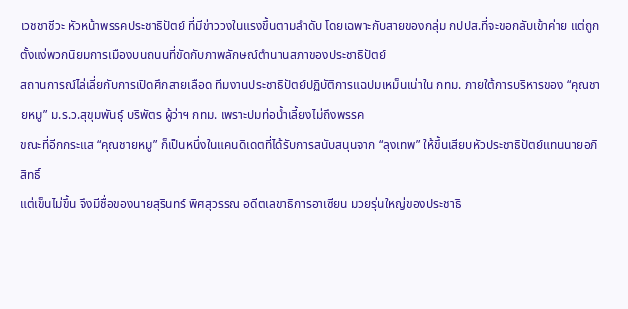เวชชาชีวะ หัวหน้าพรรคประชาธิปัตย์ ที่มีข่าววงในแรงขึ้นตามลำดับ โดยเฉพาะกับสายของกลุ่ม กปปส.ที่จะขอกลับเข้าค่าย แต่ถูกตั้งแง่พวกนิยมการเมืองบนถนนที่ขัดกับภาพลักษณ์ตำนานสภาของประชาธิปัตย์
สถานการณ์ไล่เลี่ยกับการเปิดศึกสายเลือด ทีมงานประชาธิปัตย์ปฏิบัติการแฉปมเหม็นเน่าใน กทม. ภายใต้การบริหารของ “คุณชายหมู” ม.ร.ว.สุขุมพันธุ์ บริพัตร ผู้ว่าฯ กทม. เพราะปมท่อน้ำเลี้ยงไม่ถึงพรรค
ขณะที่อีกกระแส “คุณชายหมู” ก็เป็นหนึ่งในแคนดิเดตที่ได้รับการสนับสนุนจาก “ลุงเทพ” ให้ขึ้นเสียบหัวประชาธิปัตย์แทนนายอภิสิทธิ์
แต่เข็นไม่ขึ้น จึงมีชื่อของนายสุรินทร์ พิศสุวรรณ อดีตเลขาธิการอาเซียน มวยรุ่นใหญ่ของประชาธิ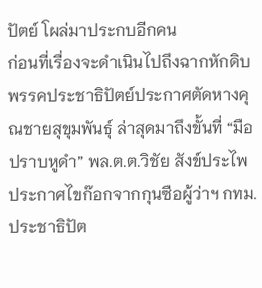ปัตย์ โผล่มาประกบอีกคน
ก่อนที่เรื่องจะดำเนินไปถึงฉากหักดิบ พรรคประชาธิปัตย์ประกาศตัดหางคุณชายสุขุมพันธุ์ ล่าสุดมาถึงขั้นที่ “มือปราบหูดำ” พล.ต.ต.วิชัย สังข์ประไพ ประกาศไขก๊อกจากกุนซือผู้ว่าฯ กทม.
ประชาธิปัต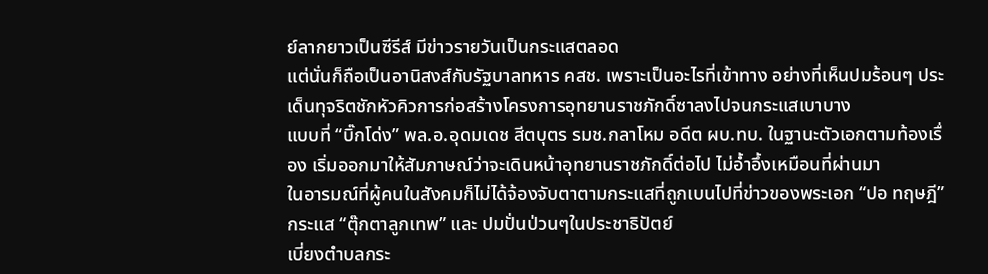ย์ลากยาวเป็นซีรีส์ มีข่าวรายวันเป็นกระแสตลอด
แต่นั่นก็ถือเป็นอานิสงส์กับรัฐบาลทหาร คสช. เพราะเป็นอะไรที่เข้าทาง อย่างที่เห็นปมร้อนๆ ประเด็นทุจริตชักหัวคิวการก่อสร้างโครงการอุทยานราชภักดิ์ซาลงไปจนกระแสเบาบาง
แบบที่ “บิ๊กโด่ง” พล.อ.อุดมเดช สีตบุตร รมช.กลาโหม อดีต ผบ.ทบ. ในฐานะตัวเอกตามท้องเรื่อง เริ่มออกมาให้สัมภาษณ์ว่าจะเดินหน้าอุทยานราชภักดิ์ต่อไป ไม่อ้ำอึ้งเหมือนที่ผ่านมา
ในอารมณ์ที่ผู้คนในสังคมก็ไม่ได้จ้องจับตาตามกระแสที่ถูกเบนไปที่ข่าวของพระเอก “ปอ ทฤษฎี” กระแส “ตุ๊กตาลูกเทพ” และ ปมปั่นป่วนๆในประชาธิปัตย์
เบี่ยงตำบลกระ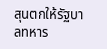สุนตกให้รัฐบาลทหาร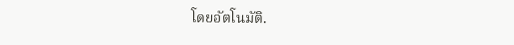โดยอัตโนมัติ.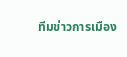ทีมข่าวการเมือง